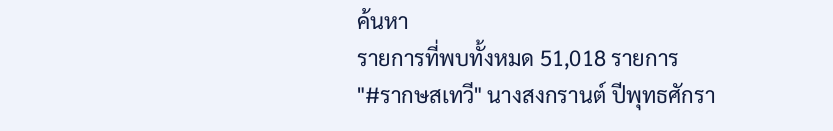ค้นหา
รายการที่พบทั้งหมด 51,018 รายการ
"#รากษสเทวี" นางสงกรานต์ ปีพุทธศักรา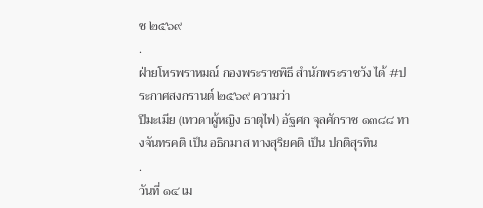ช ๒๕๖๙
.
ฝ่ายโหรพราหมณ์ กองพระราชพิธี สำนักพระราชวัง ได้ #ประกาศสงกรานต์ ๒๕๖๙ ความว่า
ปีมะเมีย (เทวดาผู้หญิง ธาตุไฟ) อัฐศก จุลศักราช ๑๓๘๘ ทางจันทรคติ เป็น อธิกมาส ทางสุริยคติ เป็น ปกติสุรทิน
.
วันที่ ๑๔ เม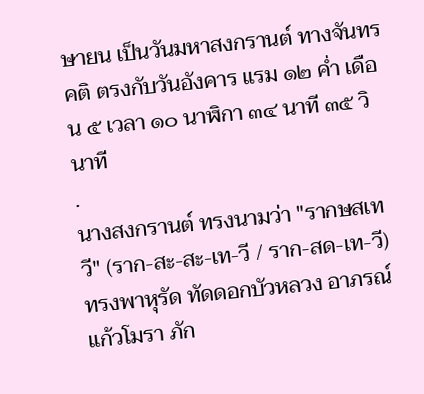ษายน เป็นวันมหาสงกรานต์ ทางจันทรคติ ตรงกับวันอังคาร แรม ๑๒ ค่ำ เดือน ๕ เวลา ๑๐ นาฬิกา ๓๔ นาที ๓๕ วินาที
.
นางสงกรานต์ ทรงนามว่า "รากษสเทวี" (ราก-สะ-สะ-เท-วี / ราก-สด-เท-วี) ทรงพาหุรัด ทัดดอกบัวหลวง อาภรณ์แก้วโมรา ภัก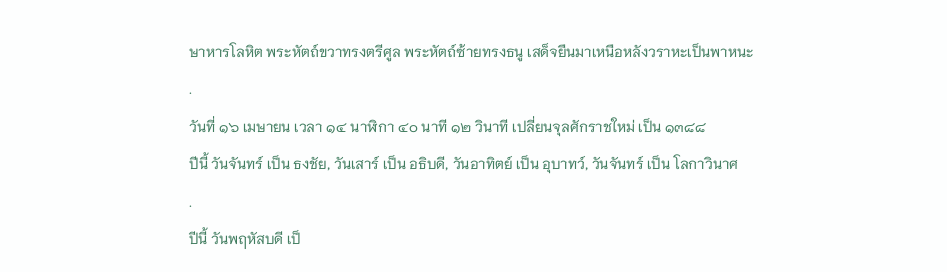ษาหารโลหิต พระหัตถ์ขวาทรงตรีศูล พระหัตถ์ซ้ายทรงธนู เสด็จยืนมาเหนือหลังวราหะเป็นพาหนะ
.
วันที่ ๑๖ เมษายน เวลา ๑๔ นาฬิกา ๔๐ นาที ๑๒ วินาที เปลี่ยนจุลศักราชใหม่ เป็น ๑๓๘๘
ปีนี้ วันจันทร์ เป็น ธงชัย, วันเสาร์ เป็น อธิบดี, วันอาทิตย์ เป็น อุบาทว์, วันจันทร์ เป็น โลกาวินาศ
.
ปีนี้ วันพฤหัสบดี เป็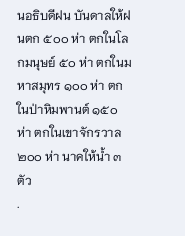นอธิบดีฝน บันดาลให้ฝนตก ๕๐๐ ห่า ตกในโลกมนุษย์ ๕๐ ห่า ตกในมหาสมุทร ๑๐๐ ห่า ตกในป่าหิมพานต์ ๑๕๐ ห่า ตกในเขาจักรวาล ๒๐๐ ห่า นาคให้น้ำ ๓ ตัว
.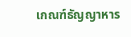เกณฑ์ธัญญาหาร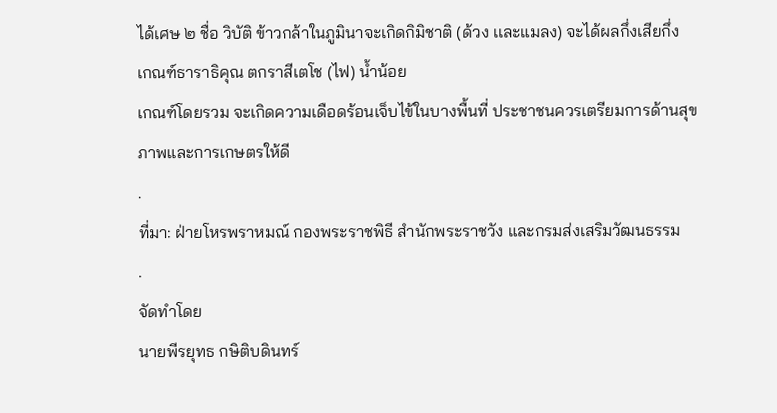ได้เศษ ๒ ชื่อ วิบัติ ข้าวกล้าในภูมินาจะเกิดกิมิชาติ (ด้วง เเละแมลง) จะได้ผลกึ่งเสียกึ่ง
เกณฑ์ธาราธิคุณ ตกราสีเตโช (ไฟ) น้ำน้อย
เกณฑ์โดยรวม จะเกิดความเดือดร้อนเจ็บไข้ในบางพื้นที่ ประชาชนควรเตรียมการด้านสุขภาพและการเกษตรให้ดี
.
ที่มา: ฝ่ายโหรพราหมณ์ กองพระราชพิธี สำนักพระราชวัง และกรมส่งเสริมวัฒนธรรม
.
จัดทำโดย
นายพีรยุทธ กษิติบดินทร์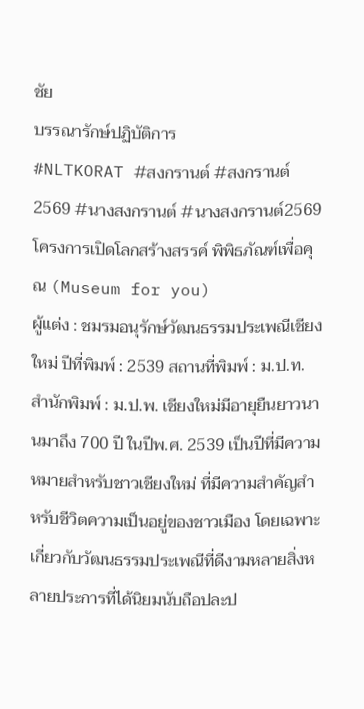ชัย
บรรณารักษ์ปฏิบัติการ
#NLTKORAT #สงกรานต์ #สงกรานต์2569 #นางสงกรานต์ #นางสงกรานต์2569
โครงการเปิดโลกสร้างสรรค์ พิพิธภัณฑ์เพื่อคุณ (Museum for you)
ผู้แต่ง : ชมรมอนุรักษ์วัฒนธรรมประเพณีเชียงใหม่ ปีที่พิมพ์ : 2539 สถานที่พิมพ์ : ม.ป.ท. สำนักพิมพ์ : ม.ป.พ. เชียงใหม่มีอายุยืนยาวนานมาถึง 700 ปี ในปีพ.ศ. 2539 เป็นปีที่มีความหมายสำหรับชาวเชียงใหม่ ที่มีความสำคัญสำหรับชีวิตความเป็นอยู่ของชาวเมือง โดยเฉพาะเกี่ยวกับวัฒนธรรมประเพณีที่ดีงามหลายสิ่งหลายประการที่ได้นิยมนับถือปละป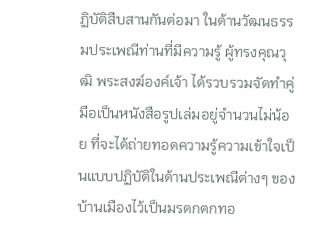ฏิบัติสืบสานกันต่อมา ในด้านวัฒนธรรมประเพณีท่านที่มีความรู้ ผู้ทรงคุณวุฒิ พระสงฆ์องค์เจ้า ได้รวบรวมจัดทำคู่มือเป็นหนังสือรูปเล่มอยู่จำนวนไม่น้อย ที่จะได้ถ่ายทอดความรู้ความเข้าใจเป็นแบบปฏิบัติในด้านประเพณีต่างๆ ของบ้านเมืองไว้เป็นมรดกตกทอ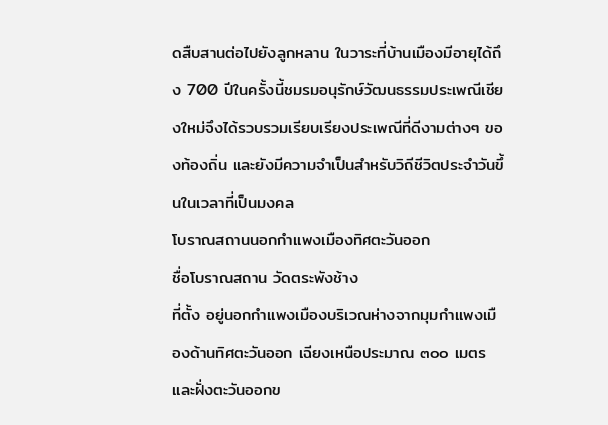ดสืบสานต่อไปยังลูกหลาน ในวาระที่บ้านเมืองมีอายุได้ถึง 700 ปีในครั้งนี้ชมรมอนุรักษ์วัฒนธรรมประเพณีเชียงใหม่จึงได้รวบรวมเรียบเรียงประเพณีที่ดีงามต่างๆ ของท้องถิ่น และยังมีความจำเป็นสำหรับวิถีชีวิตประจำวันขึ้นในเวลาที่เป็นมงคล
โบราณสถานนอกกำแพงเมืองทิศตะวันออก
ชื่อโบราณสถาน วัดตระพังช้าง
ที่ตั้ง อยู่นอกกำแพงเมืองบริเวณห่างจากมุมกำแพงเมืองด้านทิศตะวันออก เฉียงเหนือประมาณ ๓๐๐ เมตร และฝั่งตะวันออกข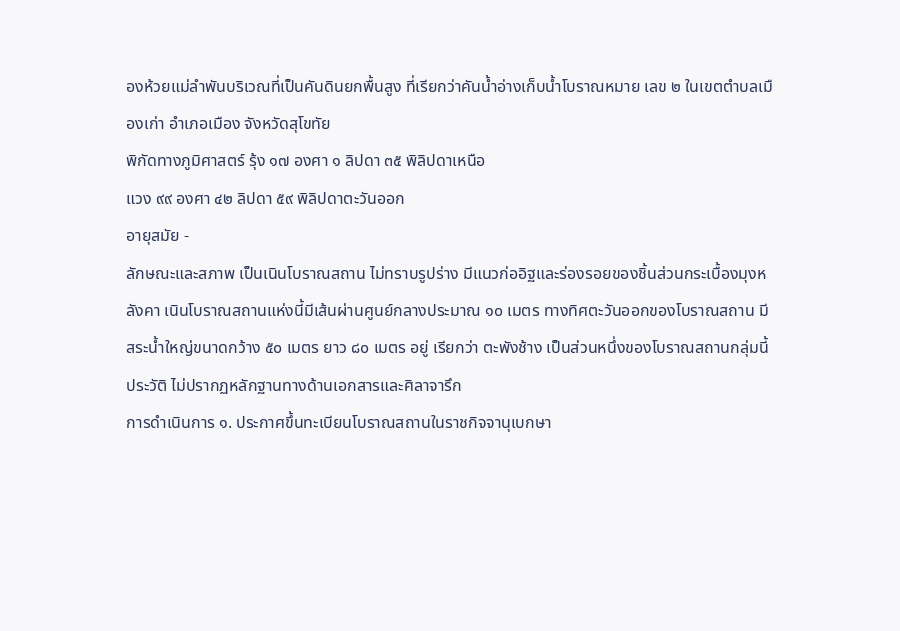องห้วยแม่ลำพันบริเวณที่เป็นคันดินยกพื้นสูง ที่เรียกว่าคันน้ำอ่างเก็บน้ำโบราณหมาย เลข ๒ ในเขตตำบลเมืองเก่า อำเภอเมือง จังหวัดสุโขทัย
พิกัดทางภูมิศาสตร์ รุ้ง ๑๗ องศา ๑ ลิปดา ๓๕ พิลิปดาเหนือ
แวง ๙๙ องศา ๔๒ ลิปดา ๕๙ พิลิปดาตะวันออก
อายุสมัย -
ลักษณะและสภาพ เป็นเนินโบราณสถาน ไม่ทราบรูปร่าง มีแนวก่ออิฐและร่องรอยของชิ้นส่วนกระเบื้องมุงหลังคา เนินโบราณสถานแห่งนี้มีเส้นผ่านศูนย์กลางประมาณ ๑๐ เมตร ทางทิศตะวันออกของโบราณสถาน มีสระน้ำใหญ่ขนาดกว้าง ๕๐ เมตร ยาว ๘๐ เมตร อยู่ เรียกว่า ตะพังช้าง เป็นส่วนหนึ่งของโบราณสถานกลุ่มนี้
ประวัติ ไม่ปรากฏหลักฐานทางด้านเอกสารและศิลาจารึก
การดำเนินการ ๑. ประกาศขึ้นทะเบียนโบราณสถานในราชกิจจานุเบกษา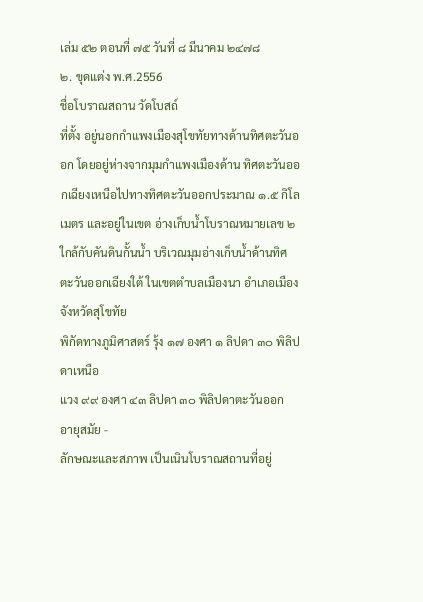เล่ม ๕๒ ตอนที่ ๗๕ วันที่ ๘ มีนาคม ๒๔๗๘
๒. ขุดแต่ง พ.ศ.2556
ชื่อโบราณสถาน วัดโบสถ์
ที่ตั้ง อยู่นอกกำแพงเมืองสุโขทัยทางด้านทิศตะวันออก โดยอยู่ห่างจากมุมกำแพงเมืองด้าน ทิศตะวันออกเฉียงเหนือไปทางทิศตะวันออกประมาณ ๑.๕ กิโลเมตร และอยู่ในเขต อ่างเก็บน้ำโบราณหมายเลข ๒ ใกล้กับคันดินกั้นน้ำ บริเวณมุมอ่างเก็บน้ำด้านทิศ ตะวันออกเฉียงใต้ ในเขตตำบลเมืองนา อำเภอเมือง จังหวัดสุโขทัย
พิกัดทางภูมิศาสตร์ รุ้ง ๑๗ องศา ๑ ลิปดา ๓๐ พิลิปดาเหนือ
แวง ๙๙ องศา ๔๓ ลิปดา ๓๐ พิลิปดาตะวันออก
อายุสมัย -
ลักษณะและสภาพ เป็นเนินโบราณสถานที่อยู่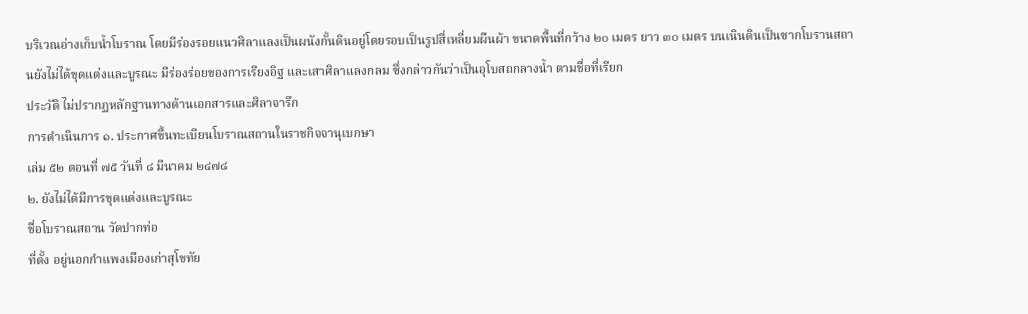บริเวณอ่างเก็บน้ำโบราณ โดยมีร่องรอยแนวศิลาแลงเป็นผนังกั้นดินอยู่โดยรอบเป็นรูปสี่เหลี่ยมผืนผ้า ขนาดพื้นที่กว้าง ๒๐ เมตร ยาว ๓๐ เมตร บนเนินดินเป็นซากโบรานสถานยังไม่ได้ขุดแต่งและบูรณะ มีร่องร่อยของการเรียงอิฐ และเสาศิลาแลงกลม ซึ่งกล่าวกันว่าเป็นอุโบสถกลางน้ำ ตามชื่อที่เรียก
ประวัติ ไม่ปรากฏหลักฐานทางด้านเอกสารและศิลาจารึก
การดำเนินการ ๑. ประกาศขึ้นทะเบียนโบราณสถานในราชกิจจานุเบกษา
เล่ม ๕๒ ตอนที่ ๗๕ วันที่ ๘ มีนาคม ๒๔๗๘
๒. ยังไม่ได้มีการขุดแต่งและบูรณะ
ชื่อโบราณสถาน วัดปากท่อ
ที่ตั้ง อยู่นอกกำแพงเมืองเก่าสุโขทัย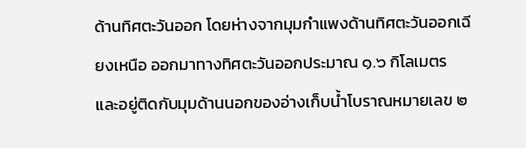ด้านทิศตะวันออก โดยห่างจากมุมกำแพงด้านทิศตะวันออกเฉียงเหนือ ออกมาทางทิศตะวันออกประมาณ ๑.๖ กิโลเมตร และอยู่ติดกับมุมด้านนอกของอ่างเก็บน้ำโบราณหมายเลข ๒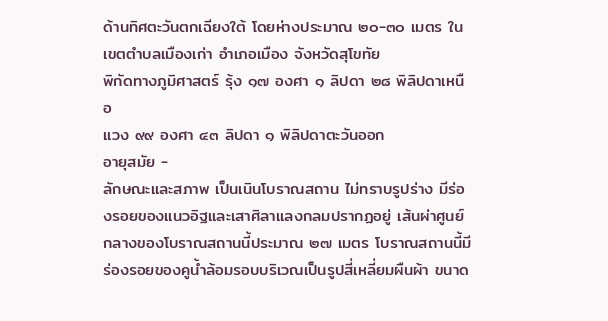ด้านทิศตะวันตกเฉียงใต้ โดยห่างประมาณ ๒๐-๓๐ เมตร ในเขตตำบลเมืองเก่า อำเภอเมือง จังหวัดสุโขทัย
พิกัดทางภูมิศาสตร์ รุ้ง ๑๗ องศา ๑ ลิปดา ๒๘ พิลิปดาเหนือ
แวง ๙๙ องศา ๔๓ ลิปดา ๑ พิลิปดาตะวันออก
อายุสมัย -
ลักษณะและสภาพ เป็นเนินโบราณสถาน ไม่ทราบรูปร่าง มีร่องรอยของแนวอิฐและเสาศิลาแลงกลมปรากฏอยู่ เส้นผ่าศูนย์กลางของโบราณสถานนี้ประมาณ ๒๗ เมตร โบราณสถานนี้มีร่องรอยของคูน้ำล้อมรอบบริเวณเป็นรูปสี่เหลี่ยมผืนผ้า ขนาด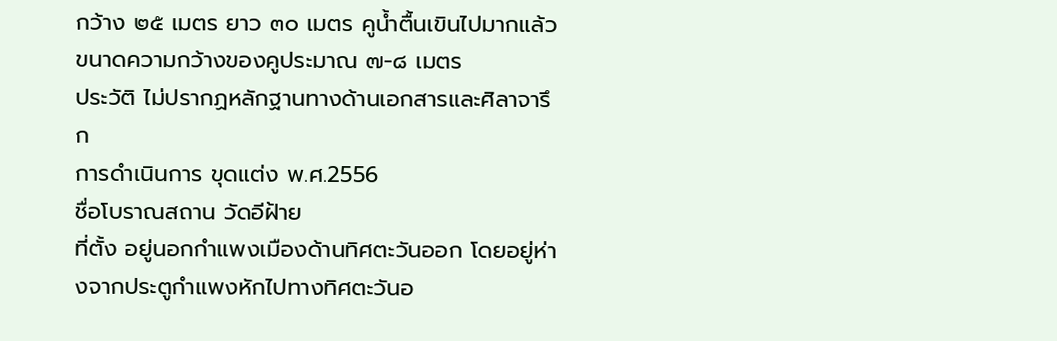กว้าง ๒๕ เมตร ยาว ๓๐ เมตร คูน้ำตื้นเขินไปมากแล้ว ขนาดความกว้างของคูประมาณ ๗-๘ เมตร
ประวัติ ไม่ปรากฏหลักฐานทางด้านเอกสารและศิลาจารึก
การดำเนินการ ขุดแต่ง พ.ศ.2556
ชื่อโบราณสถาน วัดอีฝ้าย
ที่ตั้ง อยู่นอกกำแพงเมืองด้านทิศตะวันออก โดยอยู่ห่างจากประตูกำแพงหักไปทางทิศตะวันอ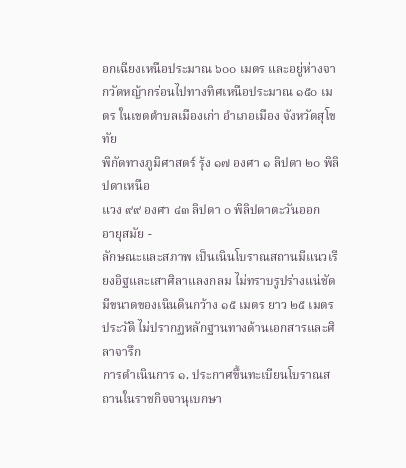อกเฉียงเหนือประมาณ ๖๐๐ เมตร และอยู่ห่างจากวัดหญ้ากร่อนไปทางทิศเหนือประมาณ ๑๕๐ เมตร ในเขตตำบลเมืองเก่า อำเภอเมือง จังหวัดสุโขทัย
พิกัดทางภูมิศาสตร์ รุ้ง ๑๗ องศา ๑ ลิปดา ๒๐ พิลิปดาเหนือ
แวง ๙๙ องศา ๔๓ ลิปดา ๐ พิลิปดาตะวันออก
อายุสมัย -
ลักษณะและสภาพ เป็นเนินโบราณสถานมีแนวเรียงอิฐและเสาศิลาแลงกลม ไม่ทราบรูปร่างแน่ชัด มีขนาดของเนินดินกว้าง ๑๕ เมตร ยาว ๒๕ เมตร
ประวัติ ไม่ปรากฏหลักฐานทางด้านเอกสารและศิลาจารึก
การดำเนินการ ๑. ประกาศขึ้นทะเบียนโบราณสถานในราชกิจจานุเบกษา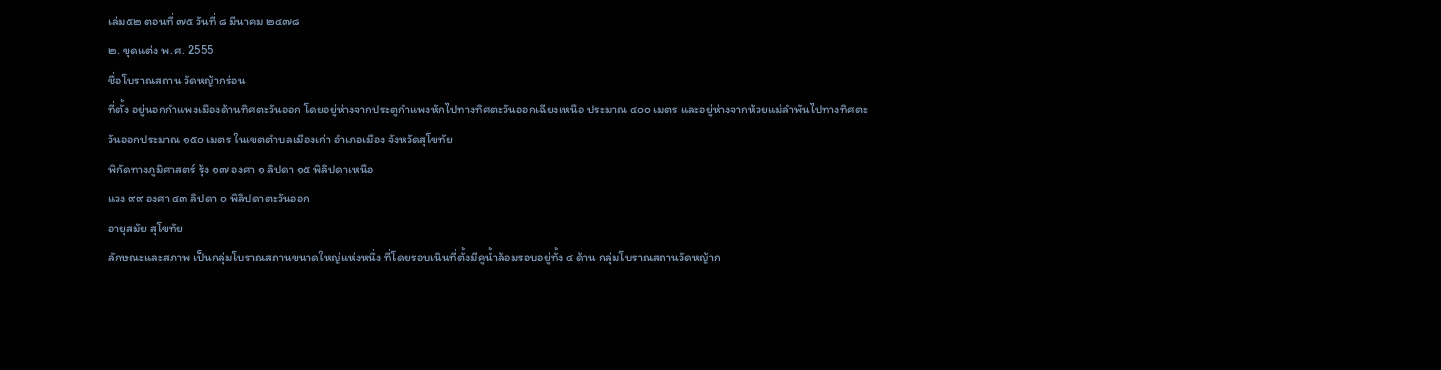เล่ม๕๒ ตอนที่ ๗๕ วันที่ ๘ มีนาคม ๒๔๗๘
๒. ขุดแต่ง พ.ศ. 2555
ชื่อโบราณสถาน วัดหญ้ากร่อน
ที่ตั้ง อยู่นอกกำแพงเมืองด้านทิศตะวันออก โดยอยู่ห่างจากประตูกำแพงหักไปทางทิศตะวันออกเฉียงเหนือ ประมาณ ๔๐๐ เมตร และอยู่ห่างจากห้วยแม่ลำพันไปทางทิศตะวันออกประมาณ ๑๕๐ เมตร ในเขตตำบลเมืองเก่า อำเภอเมือง จังหวัดสุโขทัย
พิกัดทางภูมิศาสตร์ รุ้ง ๑๗ องศา ๑ ลิปดา ๑๕ พิลิปดาเหนือ
แวง ๙๙ องศา ๔๓ ลิปดา ๐ พิลิปดาตะวันออก
อายุสมัย สุโขทัย
ลักษณะและสภาพ เป็นกลุ่มโบราณสถานขนาดใหญ่แห่งหนึ่ง ที่โดยรอบเนินที่ตั้งมีคูน้ำล้อมรอบอยู่ทั้ง ๔ ด้าน กลุ่มโบราณสถานวัดหญ้าก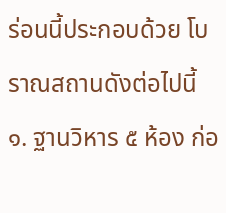ร่อนนี้ประกอบด้วย โบราณสถานดังต่อไปนี้
๑. ฐานวิหาร ๕ ห้อง ก่อ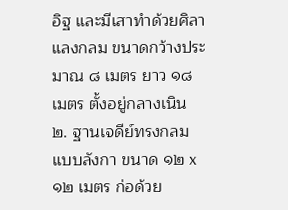อิฐ และมีเสาทำด้วยศิลาแลงกลม ขนาดกว้างประมาณ ๘ เมตร ยาว ๑๘ เมตร ตั้งอยู่กลางเนิน
๒. ฐานเจดีย์ทรงกลมแบบลังกา ขนาด ๑๒ x ๑๒ เมตร ก่อด้วย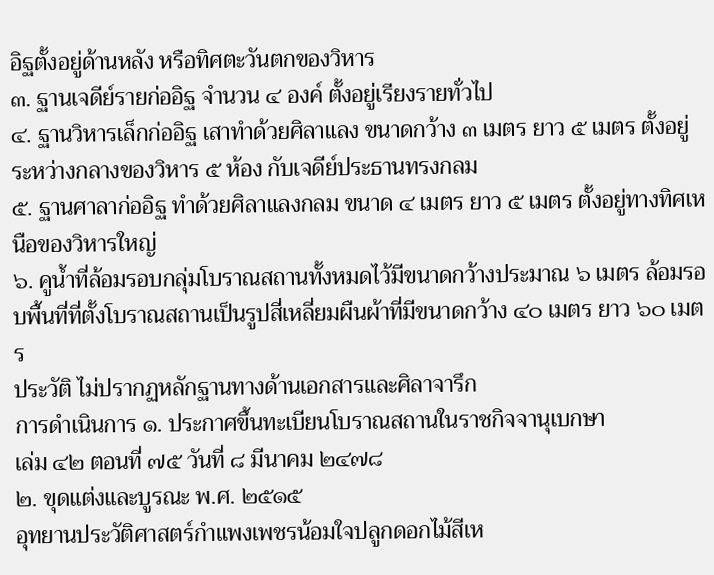อิฐตั้งอยู่ด้านหลัง หรือทิศตะวันตกของวิหาร
๓. ฐานเจดีย์รายก่ออิฐ จำนวน ๔ องค์ ตั้งอยู่เรียงรายทั่วไป
๔. ฐานวิหารเล็กก่ออิฐ เสาทำด้วยศิลาแลง ขนาดกว้าง ๓ เมตร ยาว ๕ เมตร ตั้งอยู่ระหว่างกลางของวิหาร ๕ ห้อง กับเจดีย์ประธานทรงกลม
๕. ฐานศาลาก่ออิฐ ทำด้วยศิลาแลงกลม ขนาด ๔ เมตร ยาว ๕ เมตร ตั้งอยู่ทางทิศเหนือของวิหารใหญ่
๖. คูน้ำที่ล้อมรอบกลุ่มโบราณสถานทั้งหมดไว้มีขนาดกว้างประมาณ ๖ เมตร ล้อมรอบพื้นที่ที่ตั้งโบราณสถานเป็นรูปสี่เหลี่ยมผืนผ้าที่มีขนาดกว้าง ๔๐ เมตร ยาว ๖๐ เมตร
ประวัติ ไม่ปรากฏหลักฐานทางด้านเอกสารและศิลาจารึก
การดำเนินการ ๑. ประกาศขึ้นทะเบียนโบราณสถานในราชกิจจานุเบกษา
เล่ม ๔๒ ตอนที่ ๗๕ วันที่ ๘ มีนาคม ๒๔๗๘
๒. ขุดแต่งและบูรณะ พ.ศ. ๒๕๑๕
อุทยานประวัติศาสตร์กำแพงเพชรน้อมใจปลูกดอกไม้สีเห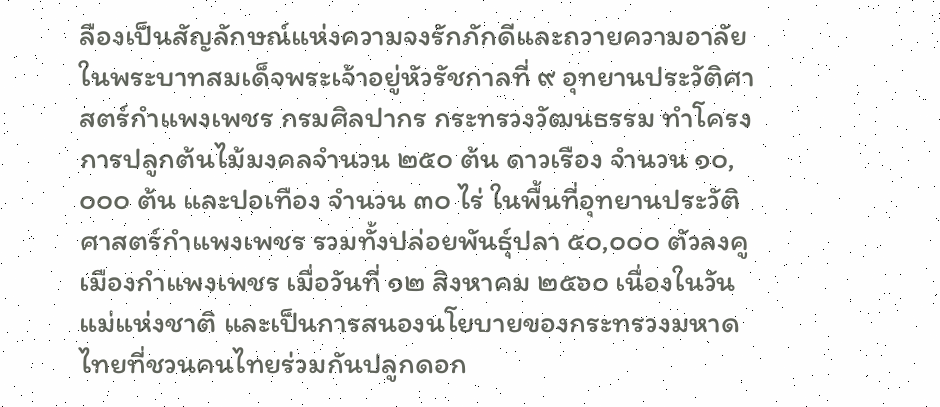ลืองเป็นสัญลักษณ์แห่งความจงรักภักดีและถวายความอาลัยในพระบาทสมเด็จพระเจ้าอยู่หัวรัชกาลที่ ๙ อุทยานประวัติศาสตร์กำแพงเพชร กรมศิลปากร กระทรวงวัฒนธรรม ทำโครงการปลูกต้นไม้มงคลจำนวน ๒๕๐ ต้น ดาวเรือง จำนวน ๑๐,๐๐๐ ต้น และปอเทือง จำนวน ๓๐ ไร่ ในพื้นที่อุทยานประวัติศาสตร์กำแพงเพชร รวมทั้งปล่อยพันธุ์ปลา ๕๐,๐๐๐ ตัวลงคูเมืองกำแพงเพชร เมื่อวันที่ ๑๒ สิงหาคม ๒๕๖๐ เนื่องในวันแม่แห่งชาติ และเป็นการสนองนโยบายของกระทรวงมหาดไทยที่ชวนคนไทยร่วมกันปลูกดอก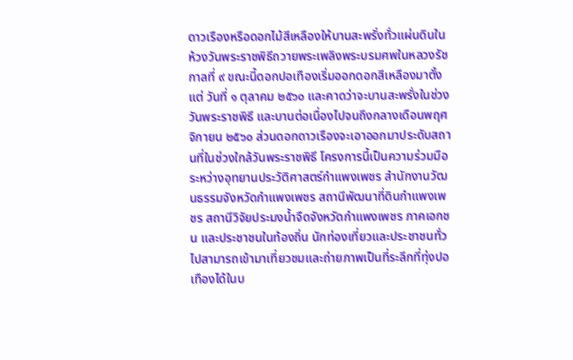ดาวเรืองหรือดอกไม้สีเหลืองให้บานสะพรั่งทั่วแผ่นดินในห้วงวันพระราชพิธีถวายพระเพลิงพระบรมศพในหลวงรัชกาลที่ ๙ ขณะนี้ดอกปอเทืองเริ่มออกดอกสีเหลืองมาตั้งแต่ วันที่ ๑ ตุลาคม ๒๕๖๐ และคาดว่าจะบานสะพรั่งในช่วงวันพระราชพิธี และบานต่อเนื่องไปจนถึงกลางเดือนพฤศจิกายน ๒๕๖๐ ส่วนดอกดาวเรืองจะเอาออกมาประดับสถานที่ในช่วงใกล้วันพระราชพิธี โครงการนี้เป็นความร่วมมือระหว่างอุทยานประวัติศาสตร์กำแพงเพชร สำนักงานวัฒนธรรมจังหวัดกำแพงเพชร สถานีพัฒนาที่ดินกำแพงเพชร สถานีวิจัยประมงน้ำจืดจังหวัดกำแพงเพชร ภาคเอกชน และประชาชนในท้องถิ่น นักท่องเที่ยวและประชาชนทั่วไปสามารถเข้ามาเที่ยวชมและถ่ายภาพเป็นที่ระลึกที่ทุ่งปอเทืองได้ในบ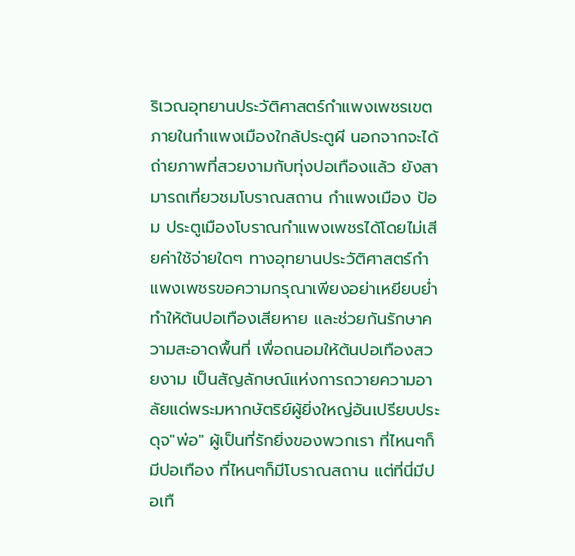ริเวณอุทยานประวัติศาสตร์กำแพงเพชรเขตภายในกำแพงเมืองใกล้ประตูผี นอกจากจะได้ถ่ายภาพที่สวยงามกับทุ่งปอเทืองแล้ว ยังสามารถเที่ยวชมโบราณสถาน กำแพงเมือง ป้อม ประตูเมืองโบราณกำแพงเพชรได้โดยไม่เสียค่าใช้จ่ายใดๆ ทางอุทยานประวัติศาสตร์กำแพงเพชรขอความกรุณาเพียงอย่าเหยียบย่ำทำให้ต้นปอเทืองเสียหาย และช่วยกันรักษาความสะอาดพื้นที่ เพื่อถนอมให้ต้นปอเทืองสวยงาม เป็นสัญลักษณ์แห่งการถวายความอาลัยแด่พระมหากษัตริย์ผู้ยิ่งใหญ่อันเปรียบประดุจ"พ่อ" ผู้เป็นที่รักยิ่งของพวกเรา ที่ไหนๆก็มีปอเทือง ที่ไหนๆก็มีโบราณสถาน แต่ที่นี่มีปอเทื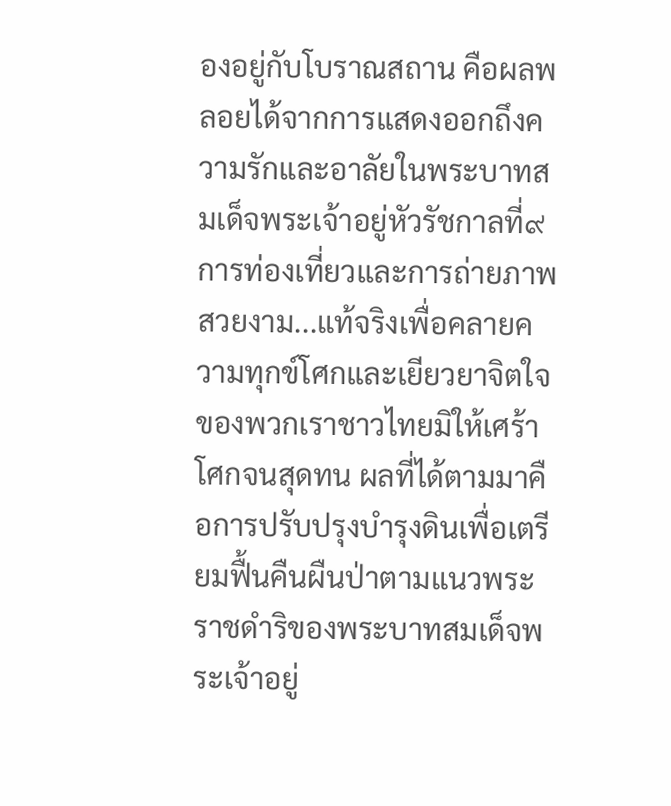องอยู่กับโบราณสถาน คือผลพลอยได้จากการแสดงออกถึงความรักและอาลัยในพระบาทสมเด็จพระเจ้าอยู่หัวรัชกาลที่๙ การท่องเที่ยวและการถ่ายภาพสวยงาม...แท้จริงเพื่อคลายความทุกข์โศกและเยียวยาจิตใจของพวกเราชาวไทยมิให้เศร้าโศกจนสุดทน ผลที่ได้ตามมาคือการปรับปรุงบำรุงดินเพื่อเตรียมฟื้นคืนผืนป่าตามแนวพระราชดำริของพระบาทสมเด็จพระเจ้าอยู่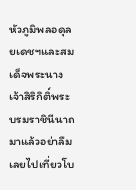หัวภูมิพลอดุลยเดชฯและสมเด็จพระนางเจ้าสิริกิติ์พระบรมราชินีนาถ มาแล้วอย่าลืมเลยไปเที่ยวโบ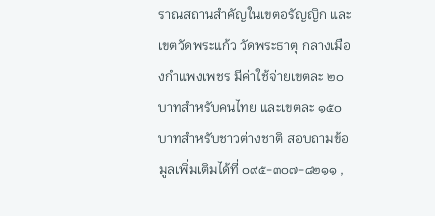ราณสถานสำคัญในเขตอรัญญิก และเขตวัดพระแก้ว วัดพระธาตุ กลางเมืองกำแพงเพชร มีค่าใช้จ่ายเขตละ ๒๐ บาทสำหรับคนไทย และเขตละ ๑๕๐ บาทสำหรับชาวต่างชาติ สอบถามข้อมูลเพิ่มเติมได้ที่ ๐๙๕-๓๐๗-๘๒๑๑ ,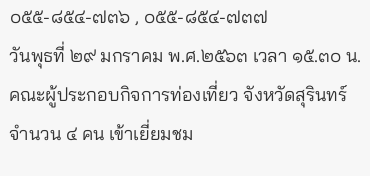๐๕๕-๘๕๔-๗๓๖ , ๐๕๕-๘๕๔-๗๓๗
วันพุธที่ ๒๙ มกราคม พ.ศ.๒๕๖๓ เวลา ๑๕.๓๐ น. คณะผู้ประกอบกิจการท่องเที่ยว จังหวัดสุรินทร์ จำนวน ๔ คน เข้าเยี่ยมชม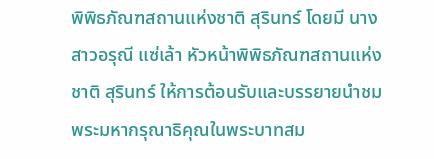พิพิธภัณฑสถานแห่งชาติ สุรินทร์ โดยมี นางสาวอรุณี แซ่เล้า หัวหน้าพิพิธภัณฑสถานแห่งชาติ สุรินทร์ ให้การต้อนรับและบรรยายนำชม
พระมหากรุณาธิคุณในพระบาทสม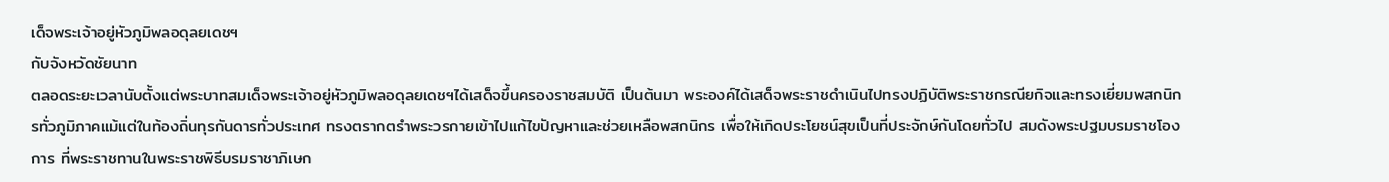เด็จพระเจ้าอยู่หัวภูมิพลอดุลยเดชฯ
กับจังหวัดชัยนาท
ตลอดระยะเวลานับตั้งแต่พระบาทสมเด็จพระเจ้าอยู่หัวภูมิพลอดุลยเดชฯได้เสด็จขึ้นครองราชสมบัติ เป็นต้นมา พระองค์ได้เสด็จพระราชดำเนินไปทรงปฏิบัติพระราชกรณียกิจและทรงเยี่ยมพสกนิกรทั่วภูมิภาคแม้แต่ในท้องถิ่นทุรกันดารทั่วประเทศ ทรงตรากตรำพระวรกายเข้าไปแก้ไขปัญหาและช่วยเหลือพสกนิกร เพื่อให้เกิดประโยชน์สุขเป็นที่ประจักษ์กันโดยทั่วไป สมดังพระปฐมบรมราชโองการ ที่พระราชทานในพระราชพิธีบรมราชาภิเษก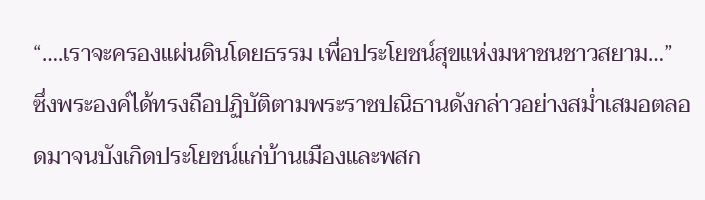“….เราจะครองแผ่นดินโดยธรรม เพื่อประโยชน์สุขแห่งมหาชนชาวสยาม…”
ซึ่งพระองค์ได้ทรงถือปฏิบัติตามพระราชปณิธานดังกล่าวอย่างสม่ำเสมอตลอดมาจนบังเกิดประโยชน์แก่บ้านเมืองและพสก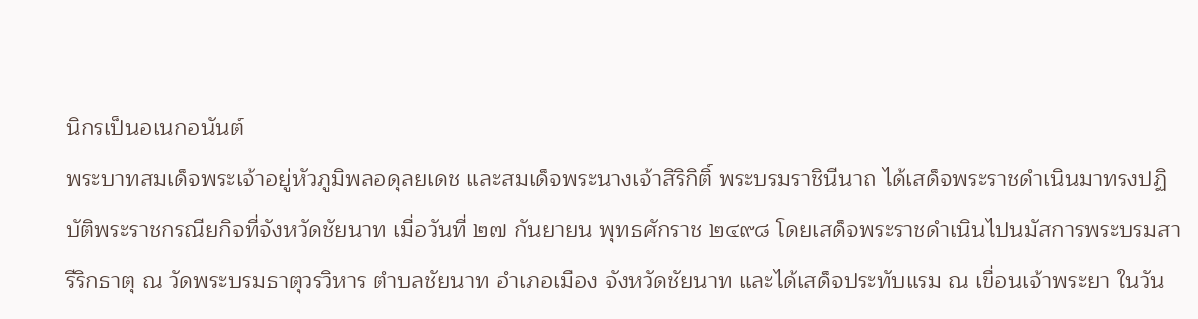นิกรเป็นอเนกอนันต์
พระบาทสมเด็จพระเจ้าอยู่หัวภูมิพลอดุลยเดช และสมเด็จพระนางเจ้าสิริกิติ์ พระบรมราชินีนาถ ได้เสด็จพระราชดำเนินมาทรงปฏิบัติพระราชกรณียกิจที่จังหวัดชัยนาท เมื่อวันที่ ๒๗ กันยายน พุทธศักราช ๒๔๙๘ โดยเสด็จพระราชดำเนินไปนมัสการพระบรมสารีริกธาตุ ณ วัดพระบรมธาตุวรวิหาร ตำบลชัยนาท อำเภอเมือง จังหวัดชัยนาท และได้เสด็จประทับแรม ณ เขื่อนเจ้าพระยา ในวัน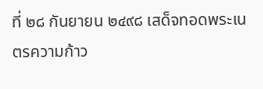ที่ ๒๘ กันยายน ๒๔๙๘ เสด็จทอดพระเนตรความก้าว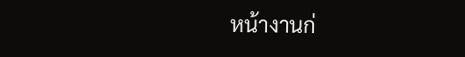หน้างานก่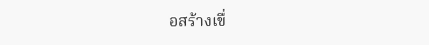อสร้างเขื่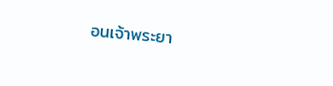อนเจ้าพระยา